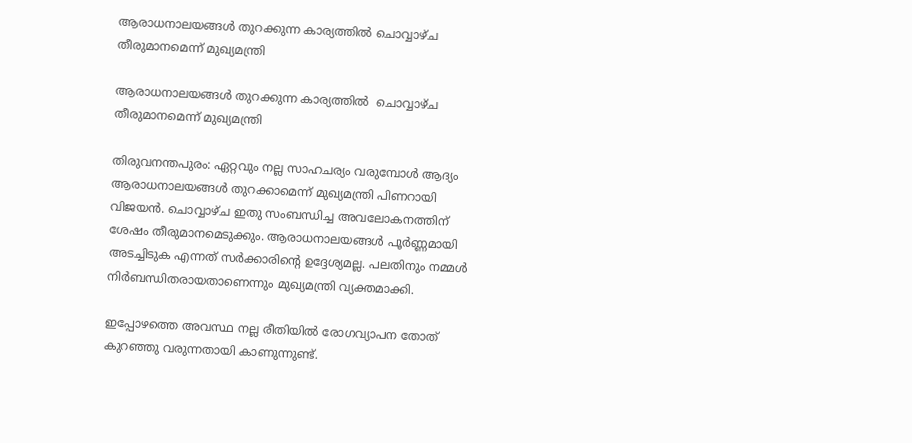ആരാധനാലയങ്ങള്‍ തുറക്കുന്ന കാര്യത്തില്‍ ചൊവ്വാഴ്ച തീരുമാനമെന്ന് മുഖ്യമന്ത്രി

ആരാധനാലയങ്ങള്‍ തുറക്കുന്ന കാര്യത്തില്‍  ചൊവ്വാഴ്ച തീരുമാനമെന്ന് മുഖ്യമന്ത്രി

തിരുവനന്തപുരം: ഏറ്റവും നല്ല സാഹചര്യം വരുമ്പോള്‍ ആദ്യം ആരാധനാലയങ്ങള്‍ തുറക്കാമെന്ന് മുഖ്യമന്ത്രി പിണറായി വിജയന്‍. ചൊവ്വാഴ്ച ഇതു സംബന്ധിച്ച അവലോകനത്തിന് ശേഷം തീരുമാനമെടുക്കും. ആരാധനാലയങ്ങള്‍ പൂര്‍ണ്ണമായി അടച്ചിടുക എന്നത് സര്‍ക്കാരിന്റെ ഉദ്ദേശ്യമല്ല. പലതിനും നമ്മള്‍ നിര്‍ബന്ധിതരായതാണെന്നും മുഖ്യമന്ത്രി വ്യക്തമാക്കി.

ഇപ്പോഴത്തെ അവസ്ഥ നല്ല രീതിയില്‍ രോഗവ്യാപന തോത് കുറഞ്ഞു വരുന്നതായി കാണുന്നുണ്ട്.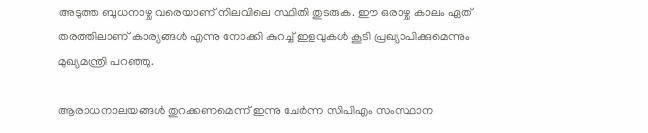അടുത്ത ബുധനാഴ്ച വരെയാണ് നിലവിലെ സ്ഥിതി തുടരുക. ഈ ഒരാഴ്ച കാലം ഏത് തരത്തിലാണ് കാര്യങ്ങള്‍ എന്നു നോക്കി കുറച്ച് ഇളവുകള്‍ കൂടി പ്രഖ്യാപിക്കുമെന്നും മുഖ്യമന്ത്രി പറഞ്ഞു.

ആരാധനാലയങ്ങള്‍ തുറക്കണമെന്ന് ഇന്നു ചേര്‍ന്ന സിപിഎം സംസ്ഥാന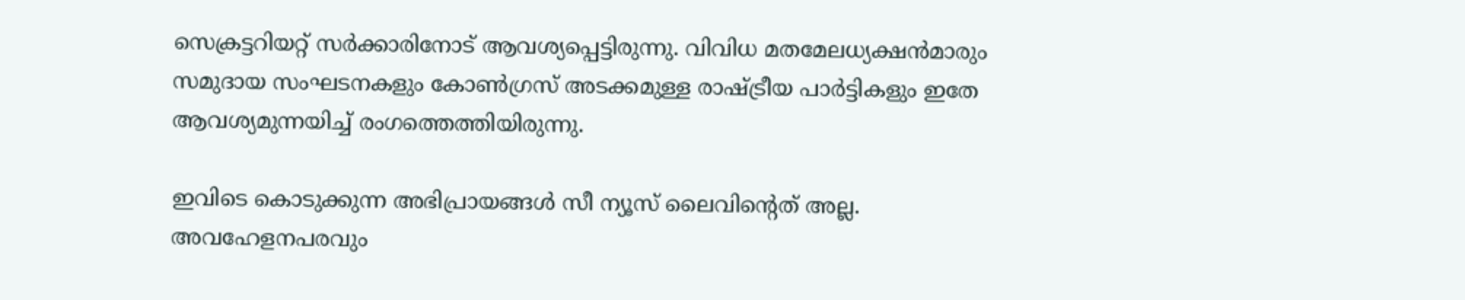സെക്രട്ടറിയറ്റ് സര്‍ക്കാരിനോട് ആവശ്യപ്പെട്ടിരുന്നു. വിവിധ മതമേലധ്യക്ഷന്‍മാരും സമുദായ സംഘടനകളും കോണ്‍ഗ്രസ് അടക്കമുള്ള രാഷ്ട്രീയ പാര്‍ട്ടികളും ഇതേ ആവശ്യമുന്നയിച്ച് രംഗത്തെത്തിയിരുന്നു.

ഇവിടെ കൊടുക്കുന്ന അഭിപ്രായങ്ങള്‍ സീ ന്യൂസ് ലൈവിന്റെത് അല്ല. അവഹേളനപരവും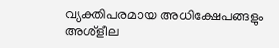വ്യക്തിപരമായ അധിക്ഷേപങ്ങളും അശ്‌ളീല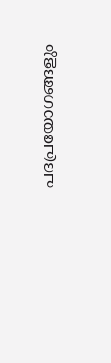പദപ്രയോഗങ്ങളും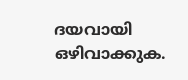ദയവായി ഒഴിവാക്കുക.